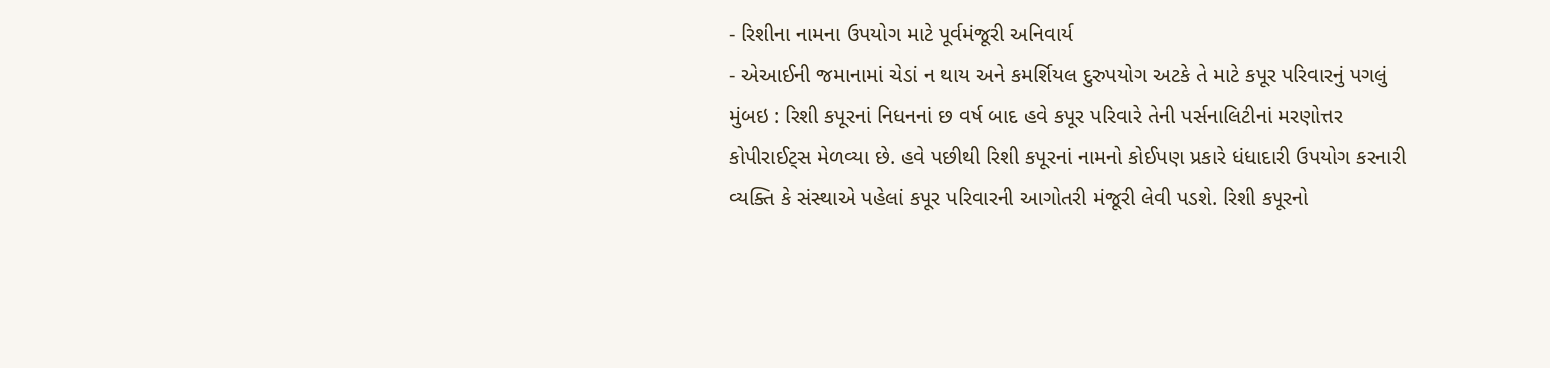- રિશીના નામના ઉપયોગ માટે પૂર્વમંજૂરી અનિવાર્ય
- એઆઈની જમાનામાં ચેડાં ન થાય અને કમર્શિયલ દુરુપયોગ અટકે તે માટે કપૂર પરિવારનું પગલું
મુંબઇ : રિશી કપૂરનાં નિધનનાં છ વર્ષ બાદ હવે કપૂર પરિવારે તેની પર્સનાલિટીનાં મરણોત્તર કોપીરાઈટ્સ મેળવ્યા છે. હવે પછીથી રિશી કપૂરનાં નામનો કોઈપણ પ્રકારે ધંધાદારી ઉપયોગ કરનારી વ્યક્તિ કે સંસ્થાએ પહેલાં કપૂર પરિવારની આગોતરી મંજૂરી લેવી પડશે. રિશી કપૂરનો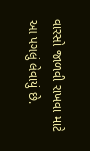વારસો જાળવી રાખવા માટે આ પગલું લેવાયું છે.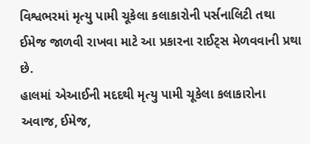વિશ્વભરમાં મૃત્યુ પામી ચૂકેલા કલાકારોની પર્સનાલિટી તથા ઈમેજ જાળવી રાખવા માટે આ પ્રકારના રાઈટ્સ મેળવવાની પ્રથા છે.
હાલમાં એઆઈની મદદથી મૃત્યુ પામી ચૂકેલા કલાકારોના અવાજ, ઈમેજ,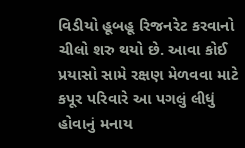વિડીયો હૂબહૂ રિજનરેટ કરવાનો ચીલો શરુ થયો છે. આવા કોઈ પ્રયાસો સામે રક્ષણ મેળવવા માટે કપૂર પરિવારે આ પગલું લીધું હોવાનું મનાય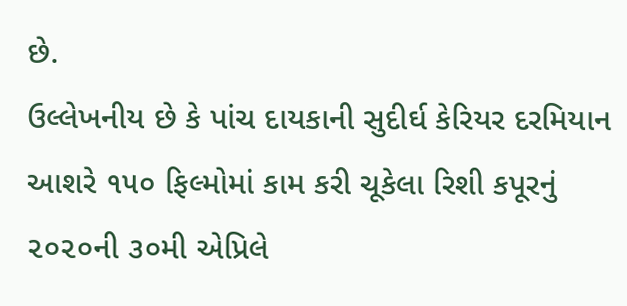છે.
ઉલ્લેખનીય છે કે પાંચ દાયકાની સુદીર્ઘ કેરિયર દરમિયાન આશરે ૧૫૦ ફિલ્મોમાં કામ કરી ચૂકેલા રિશી કપૂરનું ૨૦૨૦ની ૩૦મી એપ્રિલે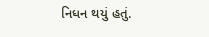નિધન થયું હતું.